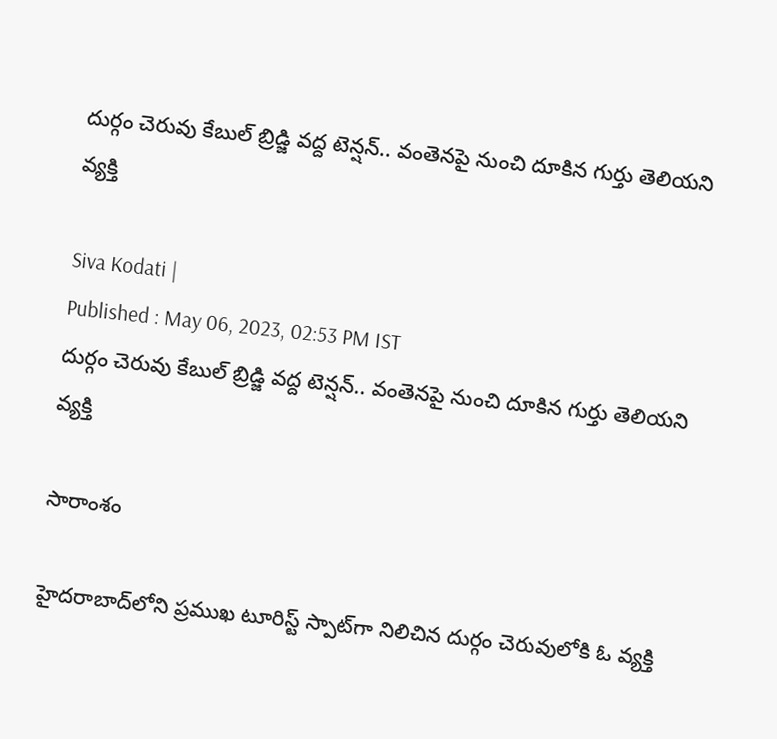దుర్గం చెరువు కేబుల్ బ్రిడ్జి వద్ద టెన్షన్.. వంతెనపై నుంచి దూకిన గుర్తు తెలియని వ్యక్తి

Siva Kodati |
Published : May 06, 2023, 02:53 PM IST
దుర్గం చెరువు కేబుల్ బ్రిడ్జి వద్ద టెన్షన్.. వంతెనపై నుంచి దూకిన గుర్తు తెలియని వ్యక్తి

సారాంశం

హైదరాబాద్‌లోని ప్రముఖ టూరిస్ట్ స్పాట్‌గా నిలిచిన దుర్గం చెరువులోకి ఓ వ్యక్తి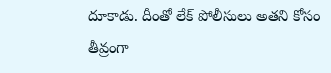దూకాడు. దీంతో లేక్ పోలీసులు అతని కోసం తీవ్రంగా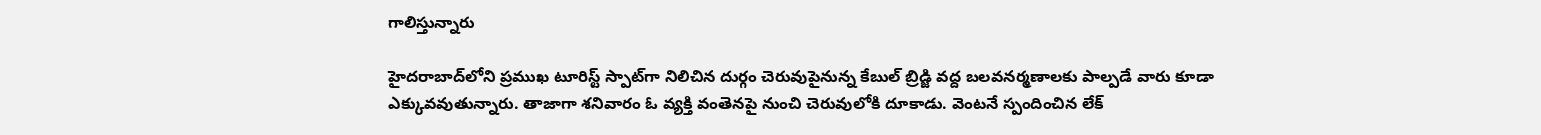గాలిస్తున్నారు

హైదరాబాద్‌లోని ప్రముఖ టూరిస్ట్ స్పాట్‌గా నిలిచిన దుర్గం చెరువుపైనున్న కేబుల్ బ్రిడ్జి వద్ద బలవనర్మణాలకు పాల్పడే వారు కూడా ఎక్కువవుతున్నారు. తాజాగా శనివారం ఓ వ్యక్తి వంతెనపై నుంచి చెరువులోకి దూకాడు. వెంటనే స్పందించిన లేక్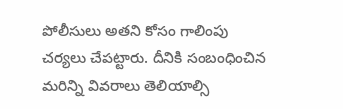పోలీసులు అతని కోసం గాలింపు చర్యలు చేపట్టారు. దీనికి సంబంధించిన మరిన్ని వివరాలు తెలియాల్సి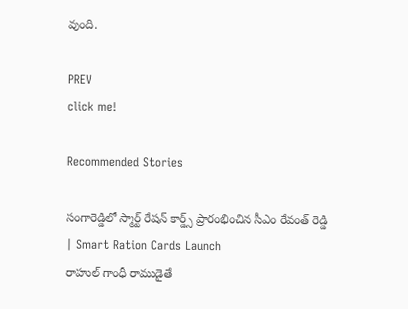వుంది.

PREV
click me!

Recommended Stories

సంగారెడ్డిలో స్మార్ట్ రేషన్ కార్డ్స్ ప్రారంభించిన సీఎం రేవంత్ రెడ్డి | Smart Ration Cards Launch
రాహుల్ గాంధీ రాముడైతే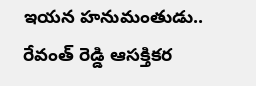ఇయన హనుమంతుడు.. రేవంత్ రెడ్డి ఆసక్తికర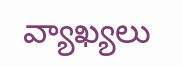వ్యాఖ్యలు